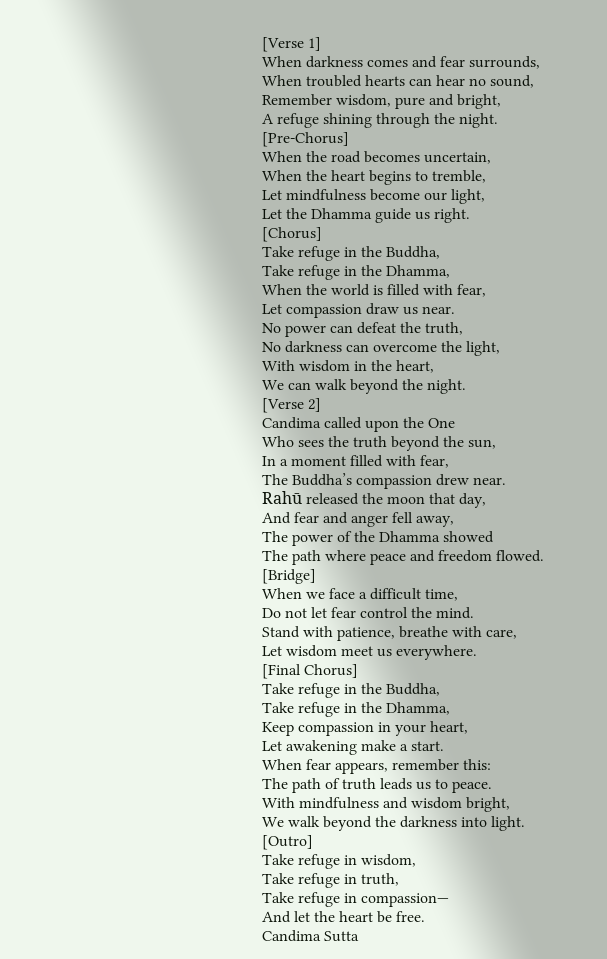[Verse 1]
When darkness comes and fear surrounds,
When troubled hearts can hear no sound,
Remember wisdom, pure and bright,
A refuge shining through the night.
[Pre-Chorus]
When the road becomes uncertain,
When the heart begins to tremble,
Let mindfulness become our light,
Let the Dhamma guide us right.
[Chorus]
Take refuge in the Buddha,
Take refuge in the Dhamma,
When the world is filled with fear,
Let compassion draw us near.
No power can defeat the truth,
No darkness can overcome the light,
With wisdom in the heart,
We can walk beyond the night.
[Verse 2]
Candima called upon the One
Who sees the truth beyond the sun,
In a moment filled with fear,
The Buddha’s compassion drew near.
Rahū released the moon that day,
And fear and anger fell away,
The power of the Dhamma showed
The path where peace and freedom flowed.
[Bridge]
When we face a difficult time,
Do not let fear control the mind.
Stand with patience, breathe with care,
Let wisdom meet us everywhere.
[Final Chorus]
Take refuge in the Buddha,
Take refuge in the Dhamma,
Keep compassion in your heart,
Let awakening make a start.
When fear appears, remember this:
The path of truth leads us to peace.
With mindfulness and wisdom bright,
We walk beyond the darkness into light.
[Outro]
Take refuge in wisdom,
Take refuge in truth,
Take refuge in compassion—
And let the heart be free.
Candima Sutta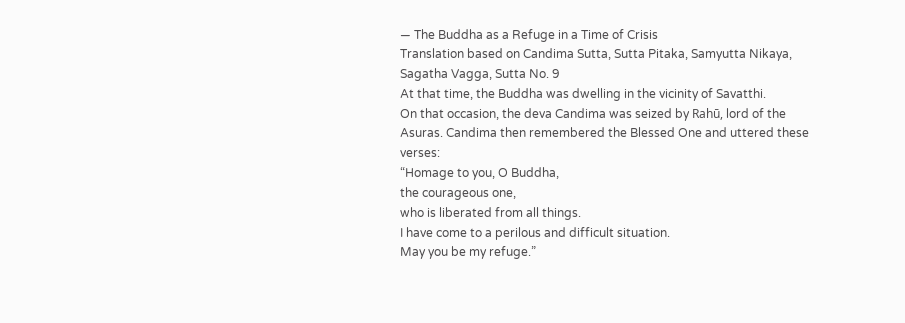— The Buddha as a Refuge in a Time of Crisis
Translation based on Candima Sutta, Sutta Pitaka, Samyutta Nikaya, Sagatha Vagga, Sutta No. 9
At that time, the Buddha was dwelling in the vicinity of Savatthi.
On that occasion, the deva Candima was seized by Rahū, lord of the Asuras. Candima then remembered the Blessed One and uttered these verses:
“Homage to you, O Buddha,
the courageous one,
who is liberated from all things.
I have come to a perilous and difficult situation.
May you be my refuge.”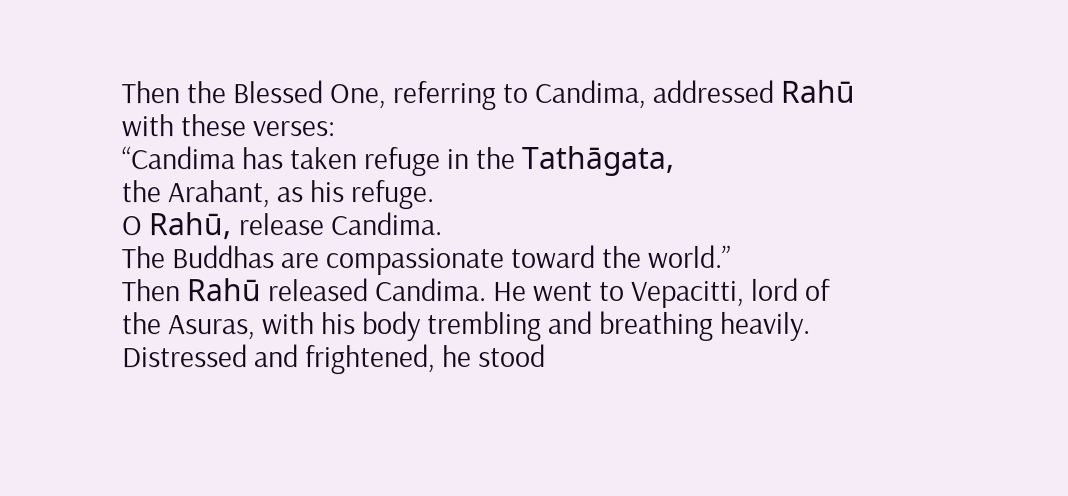Then the Blessed One, referring to Candima, addressed Rahū with these verses:
“Candima has taken refuge in the Tathāgata,
the Arahant, as his refuge.
O Rahū, release Candima.
The Buddhas are compassionate toward the world.”
Then Rahū released Candima. He went to Vepacitti, lord of the Asuras, with his body trembling and breathing heavily. Distressed and frightened, he stood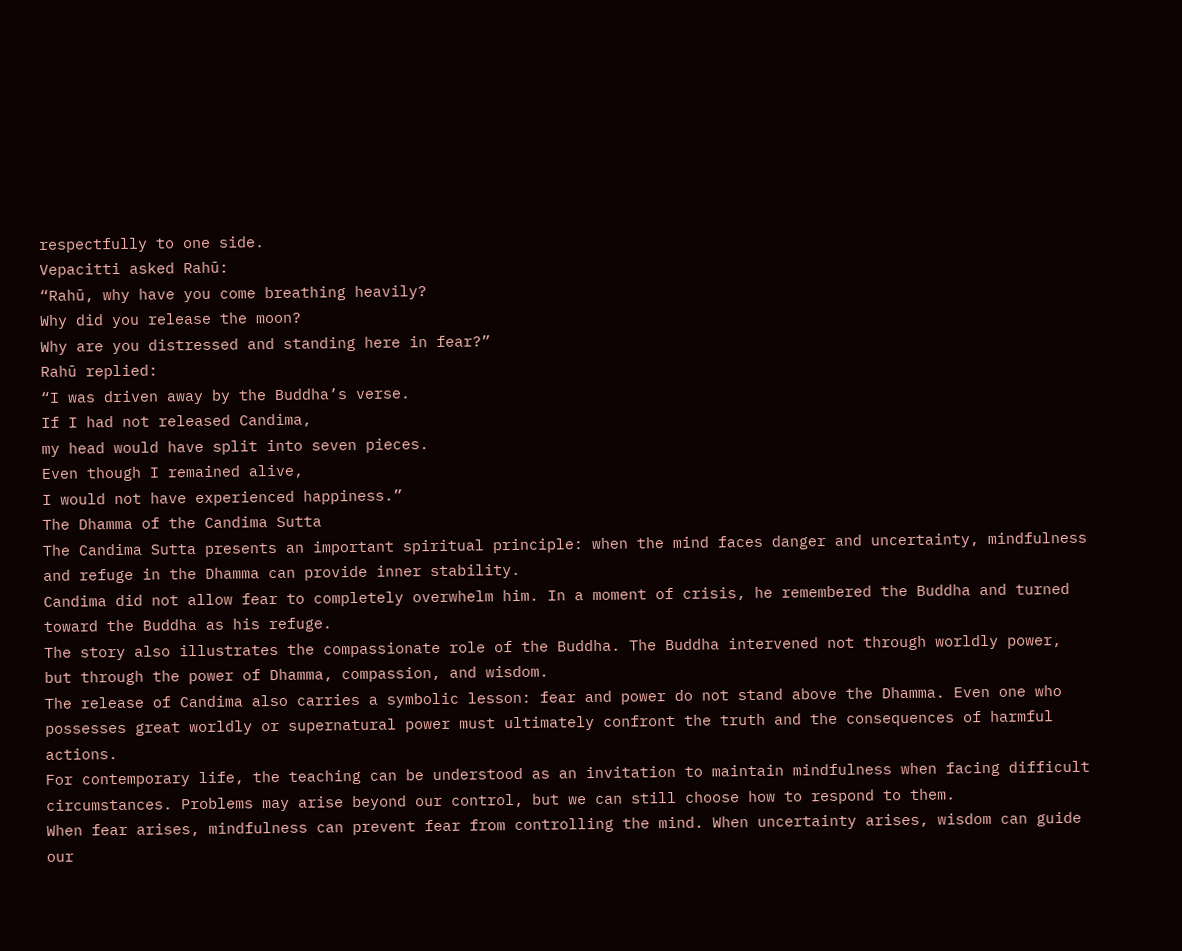respectfully to one side.
Vepacitti asked Rahū:
“Rahū, why have you come breathing heavily?
Why did you release the moon?
Why are you distressed and standing here in fear?”
Rahū replied:
“I was driven away by the Buddha’s verse.
If I had not released Candima,
my head would have split into seven pieces.
Even though I remained alive,
I would not have experienced happiness.”
The Dhamma of the Candima Sutta
The Candima Sutta presents an important spiritual principle: when the mind faces danger and uncertainty, mindfulness and refuge in the Dhamma can provide inner stability.
Candima did not allow fear to completely overwhelm him. In a moment of crisis, he remembered the Buddha and turned toward the Buddha as his refuge.
The story also illustrates the compassionate role of the Buddha. The Buddha intervened not through worldly power, but through the power of Dhamma, compassion, and wisdom.
The release of Candima also carries a symbolic lesson: fear and power do not stand above the Dhamma. Even one who possesses great worldly or supernatural power must ultimately confront the truth and the consequences of harmful actions.
For contemporary life, the teaching can be understood as an invitation to maintain mindfulness when facing difficult circumstances. Problems may arise beyond our control, but we can still choose how to respond to them.
When fear arises, mindfulness can prevent fear from controlling the mind. When uncertainty arises, wisdom can guide our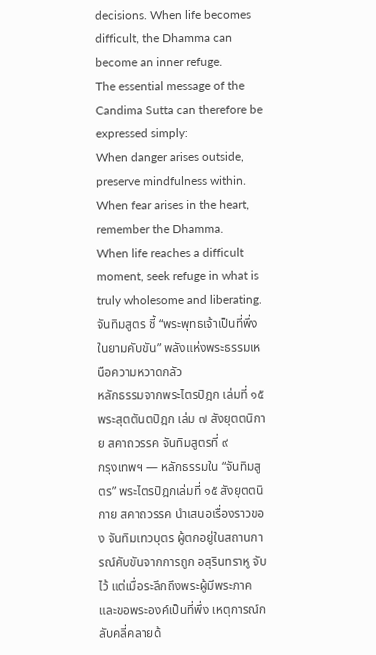decisions. When life becomes difficult, the Dhamma can become an inner refuge.
The essential message of the Candima Sutta can therefore be expressed simply:
When danger arises outside, preserve mindfulness within.
When fear arises in the heart, remember the Dhamma.
When life reaches a difficult moment, seek refuge in what is truly wholesome and liberating.
จันทิมสูตร ชี้ “พระพุทธเจ้าเป็นที่พึ่งในยามคับขัน” พลังแห่งพระธรรมเหนือความหวาดกลัว
หลักธรรมจากพระไตรปิฎก เล่มที่ ๑๕ พระสุตตันตปิฎก เล่ม ๗ สังยุตตนิกาย สคาถวรรค จันทิมสูตรที่ ๙
กรุงเทพฯ — หลักธรรมใน “จันทิมสูตร” พระไตรปิฎกเล่มที่ ๑๕ สังยุตตนิกาย สคาถวรรค นำเสนอเรื่องราวของ จันทิมเทวบุตร ผู้ตกอยู่ในสถานการณ์คับขันจากการถูก อสุรินทราหู จับไว้ แต่เมื่อระลึกถึงพระผู้มีพระภาคและขอพระองค์เป็นที่พึ่ง เหตุการณ์กลับคลี่คลายด้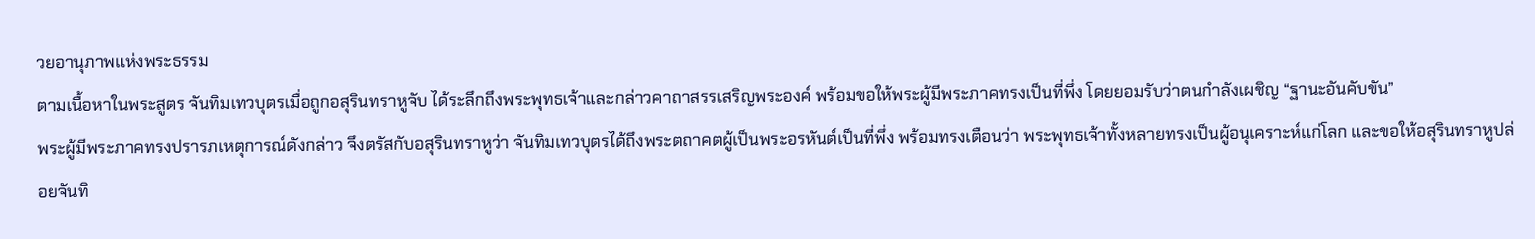วยอานุภาพแห่งพระธรรม
ตามเนื้อหาในพระสูตร จันทิมเทวบุตรเมื่อถูกอสุรินทราหูจับ ได้ระลึกถึงพระพุทธเจ้าและกล่าวคาถาสรรเสริญพระองค์ พร้อมขอให้พระผู้มีพระภาคทรงเป็นที่พึ่ง โดยยอมรับว่าตนกำลังเผชิญ “ฐานะอันคับขัน”
พระผู้มีพระภาคทรงปรารภเหตุการณ์ดังกล่าว จึงตรัสกับอสุรินทราหูว่า จันทิมเทวบุตรได้ถึงพระตถาคตผู้เป็นพระอรหันต์เป็นที่พึ่ง พร้อมทรงเตือนว่า พระพุทธเจ้าทั้งหลายทรงเป็นผู้อนุเคราะห์แก่โลก และขอให้อสุรินทราหูปล่อยจันทิ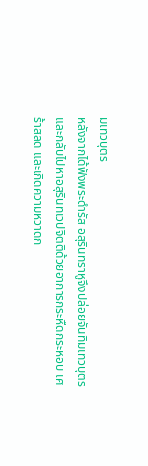มเทวบุตร
หลังจากได้ฟังพระดำรัส อสุรินทราหูจึงปล่อยจันทิมเทวบุตร และกลับไปหาอสุรินทเวปจิตติด้วยอาการกระหืดกระหอบ เศร้าสลด และเกิดความหวาดก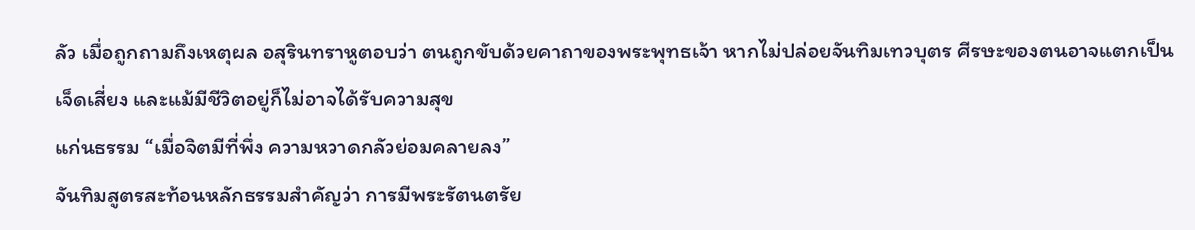ลัว เมื่อถูกถามถึงเหตุผล อสุรินทราหูตอบว่า ตนถูกขับด้วยคาถาของพระพุทธเจ้า หากไม่ปล่อยจันทิมเทวบุตร ศีรษะของตนอาจแตกเป็นเจ็ดเสี่ยง และแม้มีชีวิตอยู่ก็ไม่อาจได้รับความสุข
แก่นธรรม “เมื่อจิตมีที่พึ่ง ความหวาดกลัวย่อมคลายลง”
จันทิมสูตรสะท้อนหลักธรรมสำคัญว่า การมีพระรัตนตรัย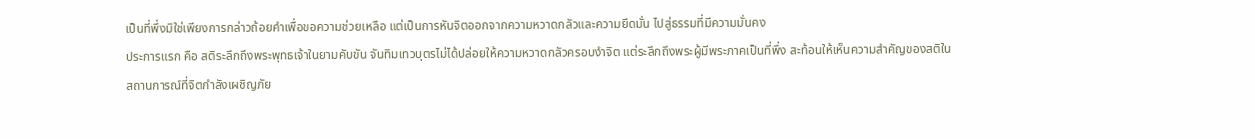เป็นที่พึ่งมิใช่เพียงการกล่าวถ้อยคำเพื่อขอความช่วยเหลือ แต่เป็นการหันจิตออกจากความหวาดกลัวและความยึดมั่น ไปสู่ธรรมที่มีความมั่นคง
ประการแรก คือ สติระลึกถึงพระพุทธเจ้าในยามคับขัน จันทิมเทวบุตรไม่ได้ปล่อยให้ความหวาดกลัวครอบงำจิต แต่ระลึกถึงพระผู้มีพระภาคเป็นที่พึ่ง สะท้อนให้เห็นความสำคัญของสติในสถานการณ์ที่จิตกำลังเผชิญภัย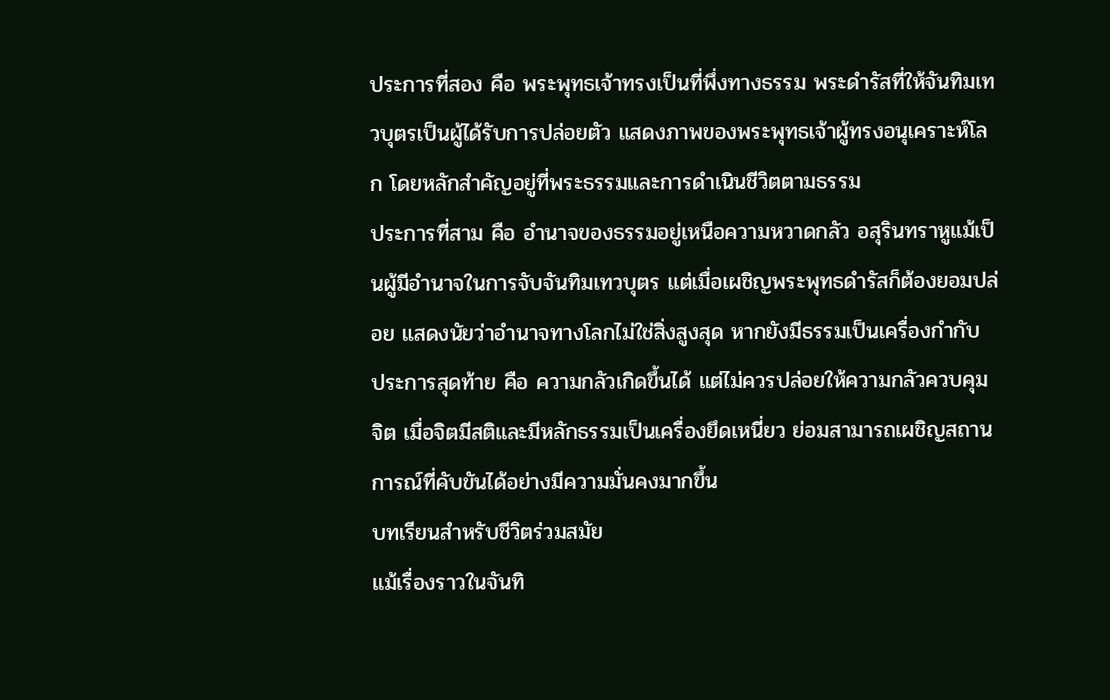ประการที่สอง คือ พระพุทธเจ้าทรงเป็นที่พึ่งทางธรรม พระดำรัสที่ให้จันทิมเทวบุตรเป็นผู้ได้รับการปล่อยตัว แสดงภาพของพระพุทธเจ้าผู้ทรงอนุเคราะห์โลก โดยหลักสำคัญอยู่ที่พระธรรมและการดำเนินชีวิตตามธรรม
ประการที่สาม คือ อำนาจของธรรมอยู่เหนือความหวาดกลัว อสุรินทราหูแม้เป็นผู้มีอำนาจในการจับจันทิมเทวบุตร แต่เมื่อเผชิญพระพุทธดำรัสก็ต้องยอมปล่อย แสดงนัยว่าอำนาจทางโลกไม่ใช่สิ่งสูงสุด หากยังมีธรรมเป็นเครื่องกำกับ
ประการสุดท้าย คือ ความกลัวเกิดขึ้นได้ แต่ไม่ควรปล่อยให้ความกลัวควบคุมจิต เมื่อจิตมีสติและมีหลักธรรมเป็นเครื่องยึดเหนี่ยว ย่อมสามารถเผชิญสถานการณ์ที่คับขันได้อย่างมีความมั่นคงมากขึ้น
บทเรียนสำหรับชีวิตร่วมสมัย
แม้เรื่องราวในจันทิ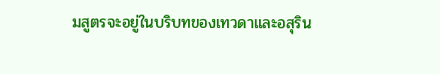มสูตรจะอยู่ในบริบทของเทวดาและอสุริน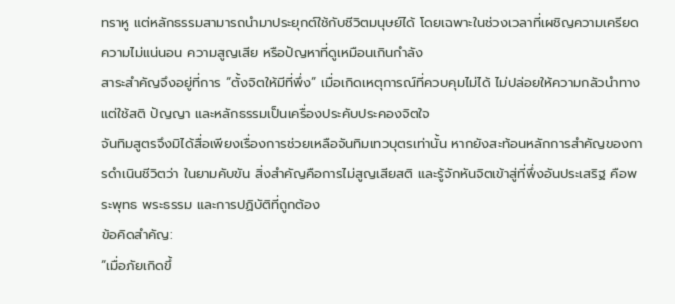ทราหู แต่หลักธรรมสามารถนำมาประยุกต์ใช้กับชีวิตมนุษย์ได้ โดยเฉพาะในช่วงเวลาที่เผชิญความเครียด ความไม่แน่นอน ความสูญเสีย หรือปัญหาที่ดูเหมือนเกินกำลัง
สาระสำคัญจึงอยู่ที่การ “ตั้งจิตให้มีที่พึ่ง” เมื่อเกิดเหตุการณ์ที่ควบคุมไม่ได้ ไม่ปล่อยให้ความกลัวนำทาง แต่ใช้สติ ปัญญา และหลักธรรมเป็นเครื่องประคับประคองจิตใจ
จันทิมสูตรจึงมิได้สื่อเพียงเรื่องการช่วยเหลือจันทิมเทวบุตรเท่านั้น หากยังสะท้อนหลักการสำคัญของการดำเนินชีวิตว่า ในยามคับขัน สิ่งสำคัญคือการไม่สูญเสียสติ และรู้จักหันจิตเข้าสู่ที่พึ่งอันประเสริฐ คือพระพุทธ พระธรรม และการปฏิบัติที่ถูกต้อง
ข้อคิดสำคัญ:
“เมื่อภัยเกิดขึ้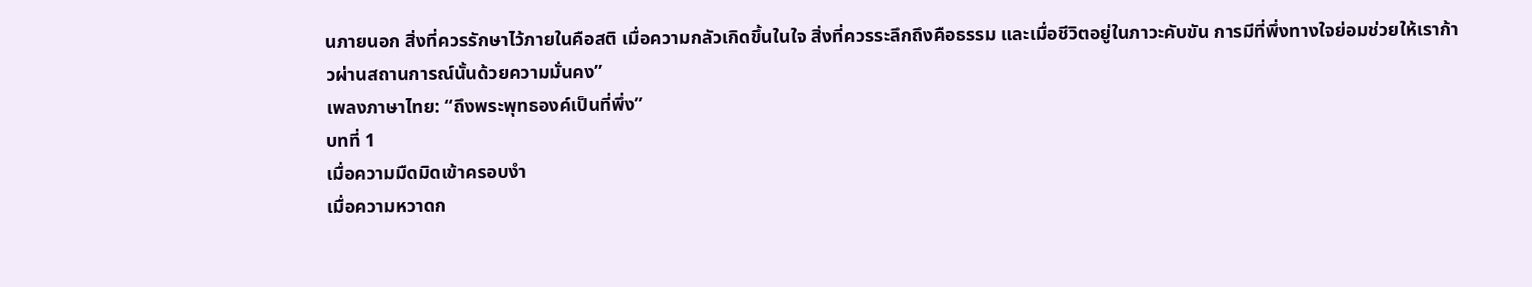นภายนอก สิ่งที่ควรรักษาไว้ภายในคือสติ เมื่อความกลัวเกิดขึ้นในใจ สิ่งที่ควรระลึกถึงคือธรรม และเมื่อชีวิตอยู่ในภาวะคับขัน การมีที่พึ่งทางใจย่อมช่วยให้เราก้าวผ่านสถานการณ์นั้นด้วยความมั่นคง”
เพลงภาษาไทย: “ถึงพระพุทธองค์เป็นที่พึ่ง”
บทที่ 1
เมื่อความมืดมิดเข้าครอบงำ
เมื่อความหวาดก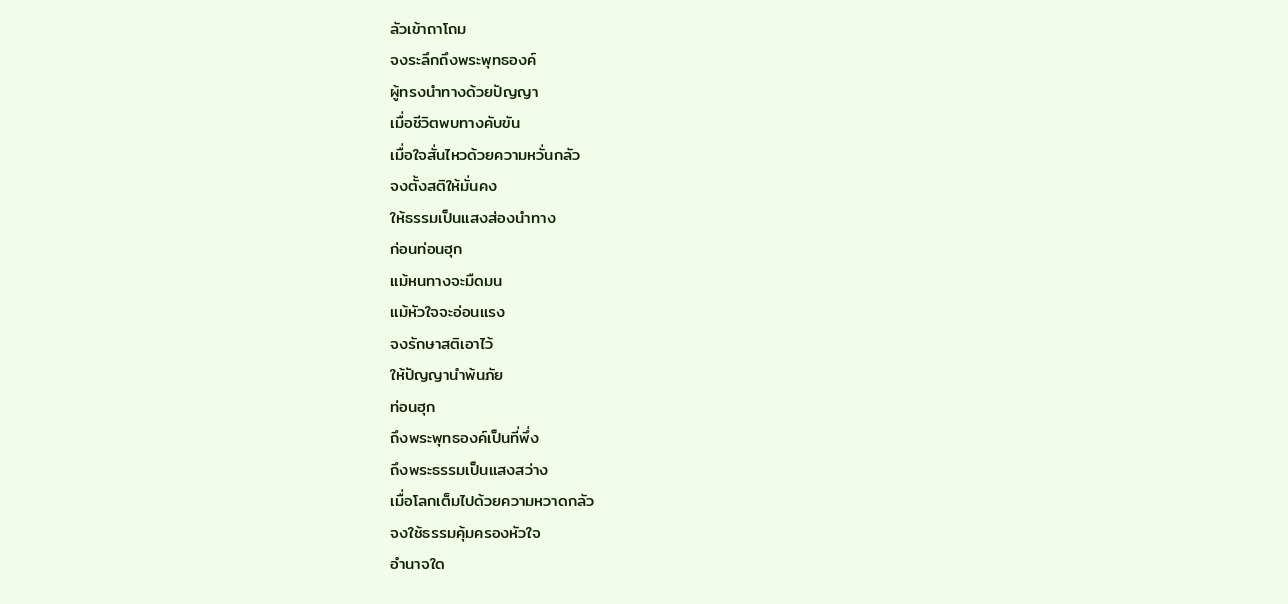ลัวเข้าถาโถม
จงระลึกถึงพระพุทธองค์
ผู้ทรงนำทางด้วยปัญญา
เมื่อชีวิตพบทางคับขัน
เมื่อใจสั่นไหวด้วยความหวั่นกลัว
จงตั้งสติให้มั่นคง
ให้ธรรมเป็นแสงส่องนำทาง
ก่อนท่อนฮุก
แม้หนทางจะมืดมน
แม้หัวใจจะอ่อนแรง
จงรักษาสติเอาไว้
ให้ปัญญานำพ้นภัย
ท่อนฮุก
ถึงพระพุทธองค์เป็นที่พึ่ง
ถึงพระธรรมเป็นแสงสว่าง
เมื่อโลกเต็มไปด้วยความหวาดกลัว
จงใช้ธรรมคุ้มครองหัวใจ
อำนาจใด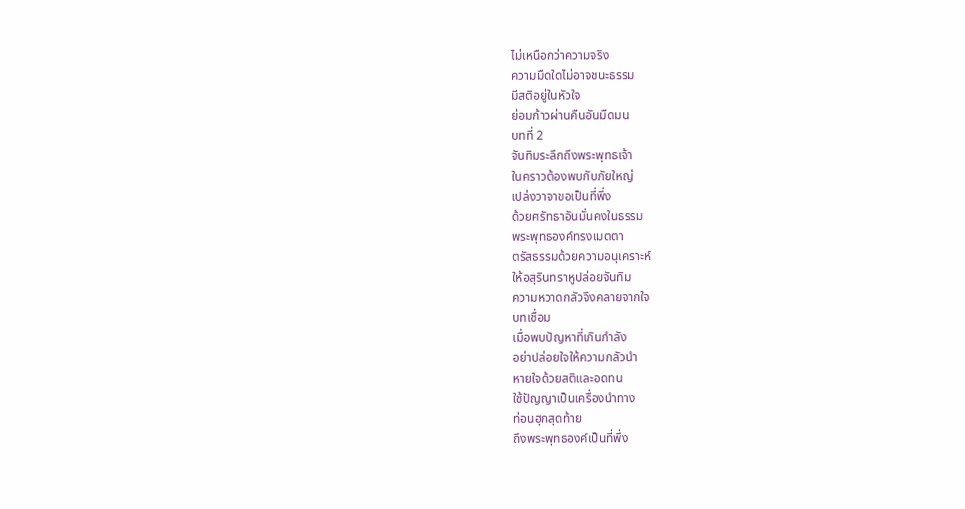ไม่เหนือกว่าความจริง
ความมืดใดไม่อาจชนะธรรม
มีสติอยู่ในหัวใจ
ย่อมก้าวผ่านคืนอันมืดมน
บทที่ 2
จันทิมระลึกถึงพระพุทธเจ้า
ในคราวต้องพบกับภัยใหญ่
เปล่งวาจาขอเป็นที่พึ่ง
ด้วยศรัทธาอันมั่นคงในธรรม
พระพุทธองค์ทรงเมตตา
ตรัสธรรมด้วยความอนุเคราะห์
ให้อสุรินทราหูปล่อยจันทิม
ความหวาดกลัวจึงคลายจากใจ
บทเชื่อม
เมื่อพบปัญหาที่เกินกำลัง
อย่าปล่อยใจให้ความกลัวนำ
หายใจด้วยสติและอดทน
ใช้ปัญญาเป็นเครื่องนำทาง
ท่อนฮุกสุดท้าย
ถึงพระพุทธองค์เป็นที่พึ่ง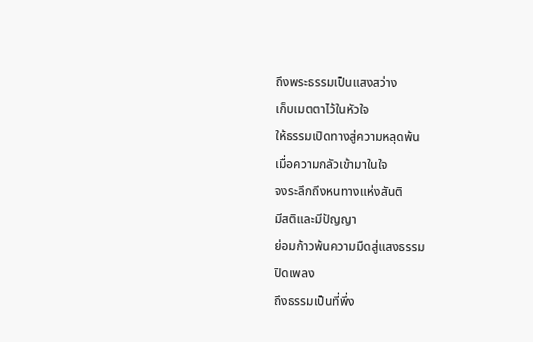ถึงพระธรรมเป็นแสงสว่าง
เก็บเมตตาไว้ในหัวใจ
ให้ธรรมเปิดทางสู่ความหลุดพ้น
เมื่อความกลัวเข้ามาในใจ
จงระลึกถึงหนทางแห่งสันติ
มีสติและมีปัญญา
ย่อมก้าวพ้นความมืดสู่แสงธรรม
ปิดเพลง
ถึงธรรมเป็นที่พึ่ง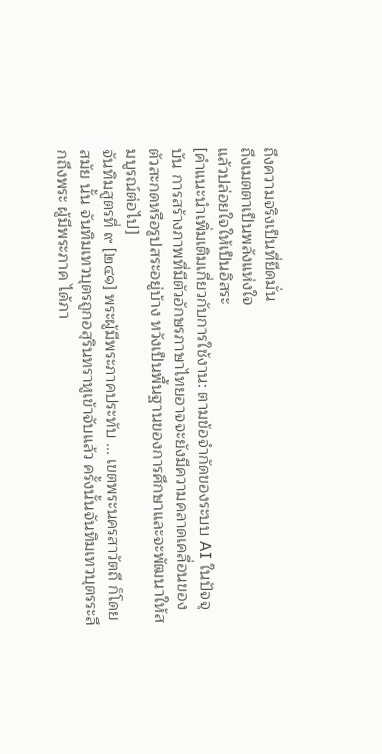ถึงความจริงเป็นที่ยึดมั่น
ถึงเมตตาเป็นพลังแห่งใจ
แล้วปล่อยใจให้เป็นอิสระ
[คำแนะนำเพิ่มเติมเกี่ยวกับการใช้งาน: ตามข้อจำกัดของระบบ AI ในปัจจุบัน การสร้างภาพที่มีตัวอักษรภาษาไทยอาจจะยังมีความคลาดเคลื่อนของตัวสะกดหรือรูปสระอยู่บ้าง หวังเป็นพื้นฐานของการศึกษาและจะพัฒนาให้สมบูรณ์ต่อไป]
จันทิมสูตรที่ ๙ [๒๔๑] พระผู้มีพระภาคประทับ ... เขตพระนครสาวัตถี ก็โดยสมัย นั้น จันทิมเทวบุตรถูกอสุรินทราหูเข้าจับแล้ว ครั้งนั้นจันทิมเทวบุตรระลึกถึงพระ ผู้มีพระภาค ได้ภา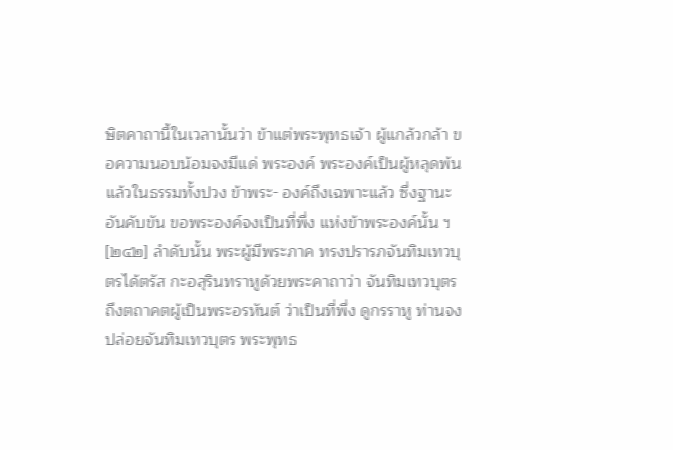ษิตคาถานี้ในเวลานั้นว่า ข้าแต่พระพุทธเจ้า ผู้แกล้วกล้า ขอความนอบน้อมจงมีแด่ พระองค์ พระองค์เป็นผู้หลุดพ้นแล้วในธรรมทั้งปวง ข้าพระ- องค์ถึงเฉพาะแล้ว ซึ่งฐานะอันคับขัน ขอพระองค์จงเป็นที่พึ่ง แห่งข้าพระองค์นั้น ฯ [๒๔๒] ลำดับนั้น พระผู้มีพระภาค ทรงปรารภจันทิมเทวบุตรได้ตรัส กะอสุรินทราหูด้วยพระคาถาว่า จันทิมเทวบุตร ถึงตถาคตผู้เป็นพระอรหันต์ ว่าเป็นที่พึ่ง ดูกรราหู ท่านจงปล่อยจันทิมเทวบุตร พระพุทธ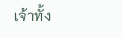เจ้าทั้ง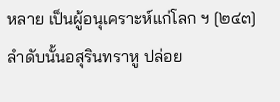หลาย เป็นผู้อนุเคราะห์แก่โลก ฯ [๒๔๓] ลำดับนั้นอสุรินทราหู ปล่อย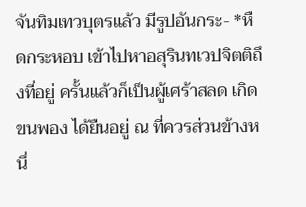จันทิมเทวบุตรแล้ว มีรูปอันกระ- *หืดกระหอบ เข้าไปหาอสุรินทเวปจิตติถึงที่อยู่ ครั้นแล้วก็เป็นผู้เศร้าสลด เกิด ขนพอง ได้ยืนอยู่ ณ ที่ควรส่วนข้างหนึ่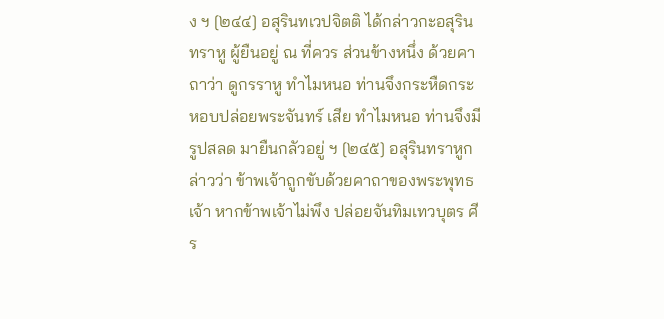ง ฯ [๒๔๔] อสุรินทเวปจิตติ ได้กล่าวกะอสุรินทราหู ผู้ยืนอยู่ ณ ที่ควร ส่วนข้างหนึ่ง ด้วยคาถาว่า ดูกรราหู ทำไมหนอ ท่านจึงกระหืดกระหอบปล่อยพระจันทร์ เสีย ทำไมหนอ ท่านจึงมีรูปสลด มายืนกลัวอยู่ ฯ [๒๔๕] อสุรินทราหูกล่าวว่า ข้าพเจ้าถูกขับด้วยคาถาของพระพุทธเจ้า หากข้าพเจ้าไม่พึง ปล่อยจันทิมเทวบุตร ศีร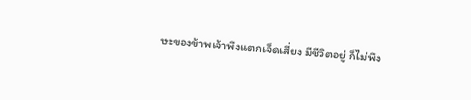ษะของข้าพเจ้าพึงแตกเจ็ดเสี่ยง มีชีวิตอยู่ ก็ไม่พึง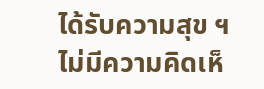ได้รับความสุข ฯ
ไม่มีความคิดเห็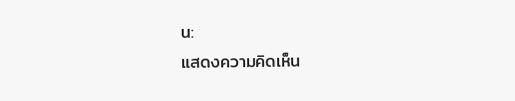น:
แสดงความคิดเห็น